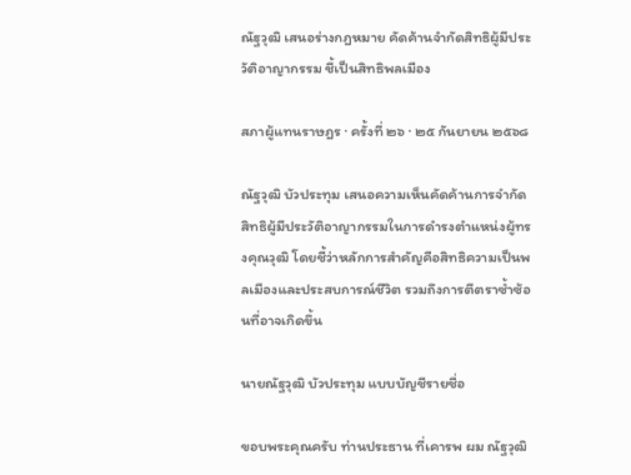ณัฐวุฒิ เสนอร่างกฎหมาย คัดค้านจำกัดสิทธิผู้มีประวัติอาญากรรม ชี้เป็นสิทธิพลเมือง

สภาผู้แทนราษฎร · ครั้งที่ ๒๖ · ๒๕ กันยายน ๒๕๖๘

ณัฐวุฒิ บัวประทุม เสนอความเห็นคัดค้านการจำกัดสิทธิผู้มีประวัติอาญากรรมในการดำรงตำแหน่งผู้ทรงคุณวุฒิ โดยชี้ว่าหลักการสำคัญคือสิทธิความเป็นพลเมืองและประสบการณ์ชีวิต รวมถึงการตีตราซ้ำซ้อนที่อาจเกิดขึ้น

นายณัฐวุฒิ บัวประทุม แบบบัญชีรายชื่อ

ขอบพระคุณครับ ท่านประธาน ที่เคารพ ผม ณัฐวุฒิ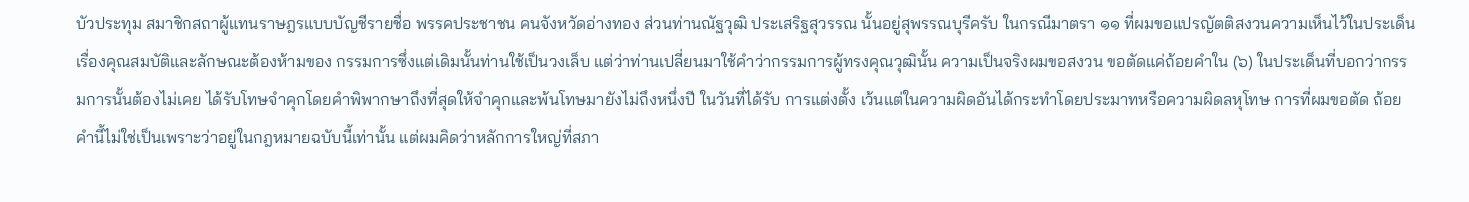บัวประทุม สมาชิกสถาผู้แทนราษฎรแบบบัญชีรายชื่อ พรรคประชาชน คนจังหวัดอ่างทอง ส่วนท่านณัฐวุฒิ ประเสริฐสุวรรณ นั้นอยู่สุพรรณบุรีครับ ในกรณีมาตรา ๑๑ ที่ผมขอแปรญัตติสงวนความเห็นไว้ในประเด็นเรื่องคุณสมบัติและลักษณะต้องห้ามของ กรรมการซึ่งแต่เดิมนั้นท่านใช้เป็นวงเล็บ แต่ว่าท่านเปลี่ยนมาใช้คำว่ากรรมการผู้ทรงคุณวุฒินั้น ความเป็นจริงผมขอสงวน ขอตัดแค่ถ้อยคำใน (๖) ในประเด็นที่บอกว่ากรรมการนั้นต้องไม่เคย ได้รับโทษจำคุกโดยคำพิพากษาถึงที่สุดให้จำคุกและพ้นโทษมายังไม่ถึงหนึ่งปี ในวันที่ได้รับ การแต่งตั้ง เว้นแต่ในความผิดอันได้กระทำโดยประมาทหรือความผิดลหุโทษ การที่ผมขอตัด ถ้อยคำนี้ไม่ใช่เป็นเพราะว่าอยู่ในกฎหมายฉบับนี้เท่านั้น แต่ผมคิดว่าหลักการใหญ่ที่สภา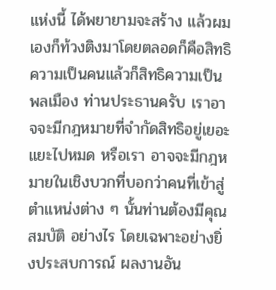แห่งนี้ ได้พยายามจะสร้าง แล้วผมเองก็ท้วงติงมาโดยตลอดก็คือสิทธิความเป็นคนแล้วก็สิทธิความเป็น พลเมือง ท่านประธานครับ เราอาจจะมีกฎหมายที่จำกัดสิทธิอยู่เยอะแยะไปหมด หรือเรา อาจจะมีกฎหมายในเชิงบวกที่บอกว่าคนที่เข้าสู่ตำแหน่งต่าง ๆ นั้นท่านต้องมีคุณสมบัติ อย่างไร โดยเฉพาะอย่างยิ่งประสบการณ์ ผลงานอัน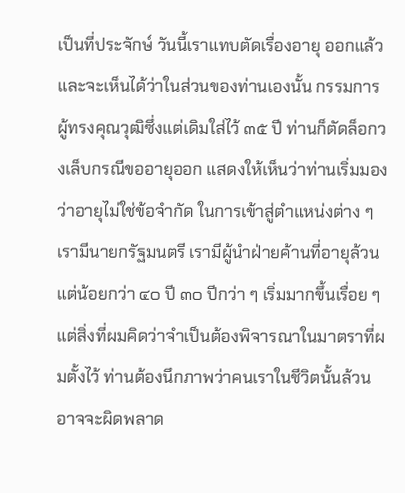เป็นที่ประจักษ์ วันนี้เราแทบตัดเรื่องอายุ ออกแล้ว และจะเห็นได้ว่าในส่วนของท่านเองนั้น กรรมการผู้ทรงคุณวุฒิซึ่งแต่เดิมใส่ไว้ ๓๕ ปี ท่านก็ตัดล็อกวงเล็บกรณีขออายุออก แสดงให้เห็นว่าท่านเริ่มมองว่าอายุไม่ใช่ข้อจำกัด ในการเข้าสู่ตำแหน่งต่าง ๆ เรามีนายกรัฐมนตรี เรามีผู้นำฝ่ายค้านที่อายุล้วนแต่น้อยกว่า ๔๐ ปี ๓๐ ปีกว่า ๆ เริ่มมากขึ้นเรื่อย ๆ แต่สิ่งที่ผมคิดว่าจำเป็นต้องพิจารณาในมาตราที่ผมตั้งไว้ ท่านต้องนึกภาพว่าคนเราในชีวิตนั้นล้วนอาจจะผิดพลาด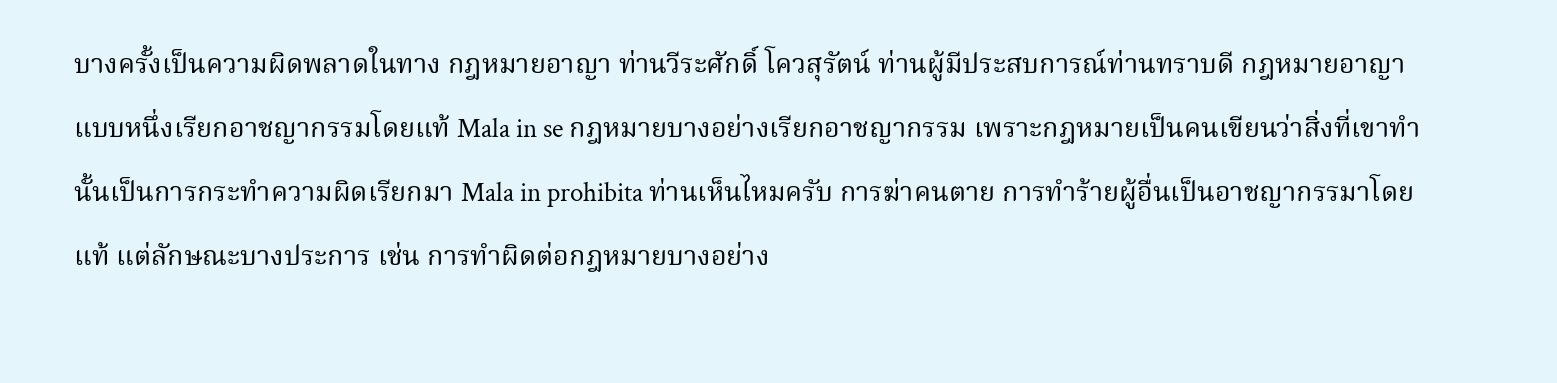บางครั้งเป็นความผิดพลาดในทาง กฎหมายอาญา ท่านวีระศักดิ์ โควสุรัตน์ ท่านผู้มีประสบการณ์ท่านทราบดี กฎหมายอาญา แบบหนึ่งเรียกอาชญากรรมโดยแท้ Mala in se กฎหมายบางอย่างเรียกอาชญากรรม เพราะกฎหมายเป็นคนเขียนว่าสิ่งที่เขาทำนั้นเป็นการกระทำความผิดเรียกมา Mala in prohibita ท่านเห็นไหมครับ การฆ่าคนตาย การทำร้ายผู้อื่นเป็นอาชญากรรมาโดยแท้ แต่ลักษณะบางประการ เช่น การทำผิดต่อกฎหมายบางอย่าง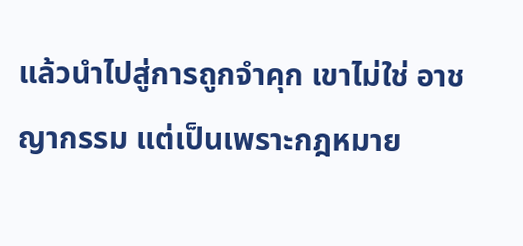แล้วนำไปสู่การถูกจำคุก เขาไม่ใช่ อาชญากรรม แต่เป็นเพราะกฎหมาย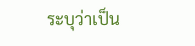ระบุว่าเป็น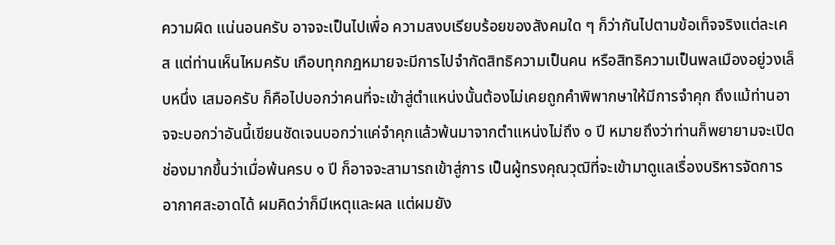ความผิด แน่นอนครับ อาจจะเป็นไปเพื่อ ความสงบเรียบร้อยของสังคมใด ๆ ก็ว่ากันไปตามข้อเท็จจริงแต่ละเคส แต่ท่านเห็นไหมครับ เกือบทุกกฎหมายจะมีการไปจำกัดสิทธิความเป็นคน หรือสิทธิความเป็นพลเมืองอยู่วงเล็บหนึ่ง เสมอครับ ก็คือไปบอกว่าคนที่จะเข้าสู่ตำแหน่งนั้นต้องไม่เคยถูกคำพิพากษาให้มีการจำคุก ถึงแม้ท่านอาจจะบอกว่าอันนี้เขียนชัดเจนบอกว่าแค่จำคุกแล้วพ้นมาจากตำแหน่งไม่ถึง ๑ ปี หมายถึงว่าท่านก็พยายามจะเปิดช่องมากขึ้นว่าเมื่อพ้นครบ ๑ ปี ก็อาจจะสามารถเข้าสู่การ เป็นผู้ทรงคุณวุฒิที่จะเข้ามาดูแลเรื่องบริหารจัดการอากาศสะอาดได้ ผมคิดว่าก็มีเหตุและผล แต่ผมยัง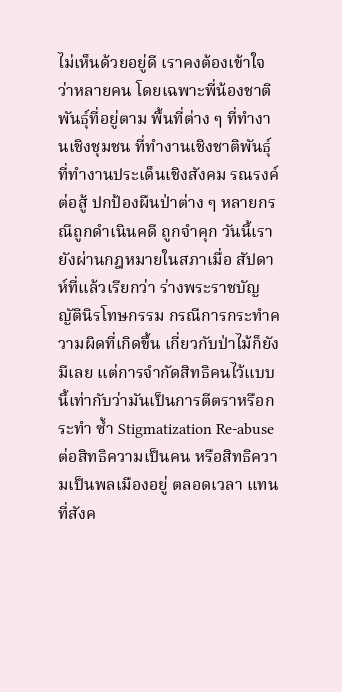ไม่เห็นด้วยอยู่ดี เราคงต้องเข้าใจว่าหลายคน โดยเฉพาะพี่น้องชาติพันธุ์ที่อยู่ตาม พื้นที่ต่าง ๆ ที่ทำงานเชิงชุมชน ที่ทำงานเชิงชาติพันธุ์ ที่ทำงานประเด็นเชิงสังคม รณรงค์ต่อสู้ ปกป้องผืนป่าต่าง ๆ หลายกรณีถูกดำเนินคดี ถูกจำคุก วันนี้เรายังผ่านกฎหมายในสภาเมื่อ สัปดาห์ที่แล้วเรียกว่า ร่างพระราชบัญญัตินิรโทษกรรม กรณีการกระทำความผิดที่เกิดขึ้น เกี่ยวกับป่าไม้ก็ยังมีเลย แต่การจำกัดสิทธิคนไว้แบบนี้เท่ากับว่ามันเป็นการตีตราหรือกระทำ ซ้ำ Stigmatization Re-abuse ต่อสิทธิความเป็นคน หรือสิทธิความเป็นพลเมืองอยู่ ตลอดเวลา แทนที่สังค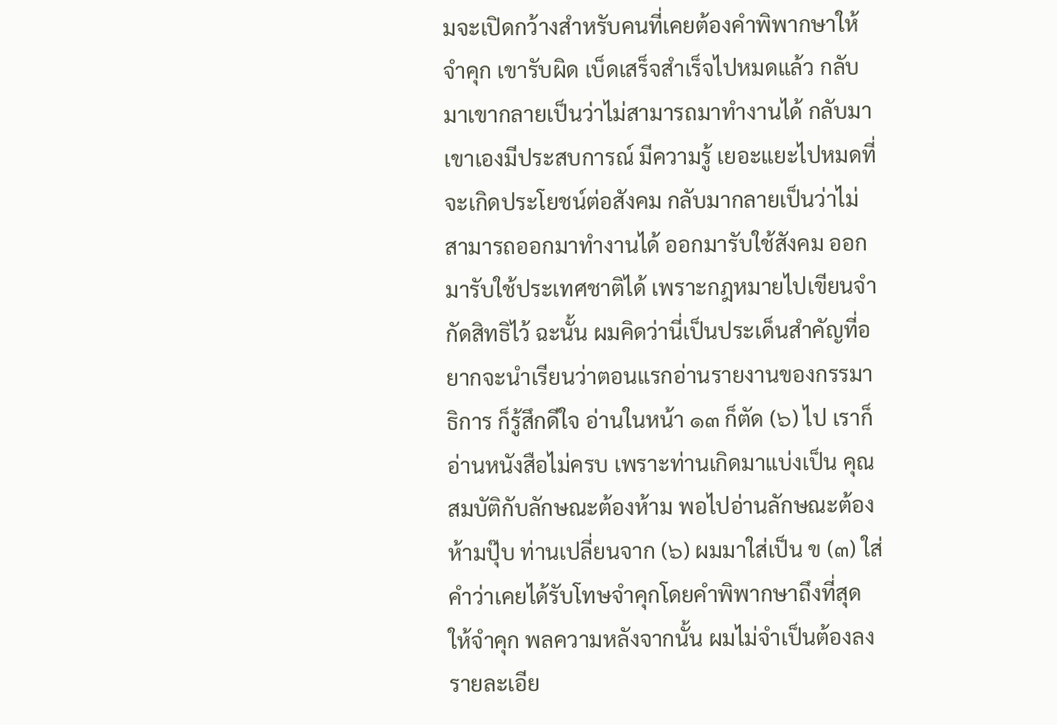มจะเปิดกว้างสำหรับคนที่เคยต้องคำพิพากษาให้จำคุก เขารับผิด เบ็ดเสร็จสำเร็จไปหมดแล้ว กลับมาเขากลายเป็นว่าไม่สามารถมาทำงานได้ กลับมาเขาเองมีประสบการณ์ มีความรู้ เยอะแยะไปหมดที่จะเกิดประโยชน์ต่อสังคม กลับมากลายเป็นว่าไม่สามารถออกมาทำงานได้ ออกมารับใช้สังคม ออกมารับใช้ประเทศชาติได้ เพราะกฎหมายไปเขียนจำกัดสิทธิไว้ ฉะนั้น ผมคิดว่านี่เป็นประเด็นสำคัญที่อยากจะนำเรียนว่าตอนแรกอ่านรายงานของกรรมาธิการ ก็รู้สึกดีใจ อ่านในหน้า ๑๓ ก็ตัด (๖) ไป เราก็อ่านหนังสือไม่ครบ เพราะท่านเกิดมาแบ่งเป็น คุณสมบัติกับลักษณะต้องห้าม พอไปอ่านลักษณะต้องห้ามปุ๊บ ท่านเปลี่ยนจาก (๖) ผมมาใส่เป็น ข (๓) ใส่คำว่าเคยได้รับโทษจำคุกโดยคำพิพากษาถึงที่สุดให้จำคุก พลความหลังจากนั้น ผมไม่จำเป็นต้องลงรายละเอีย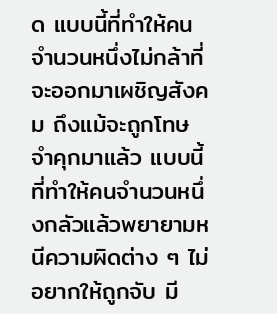ด แบบนี้ที่ทำให้คนจำนวนหนึ่งไม่กล้าที่จะออกมาเผชิญสังคม ถึงแม้จะถูกโทษจำคุกมาแล้ว แบบนี้ที่ทำให้คนจำนวนหนึ่งกลัวแล้วพยายามหนีความผิดต่าง ๆ ไม่อยากให้ถูกจับ มี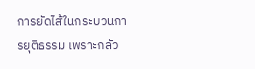การยัดไส้ในกระบวนการยุติธรรม เพราะกลัว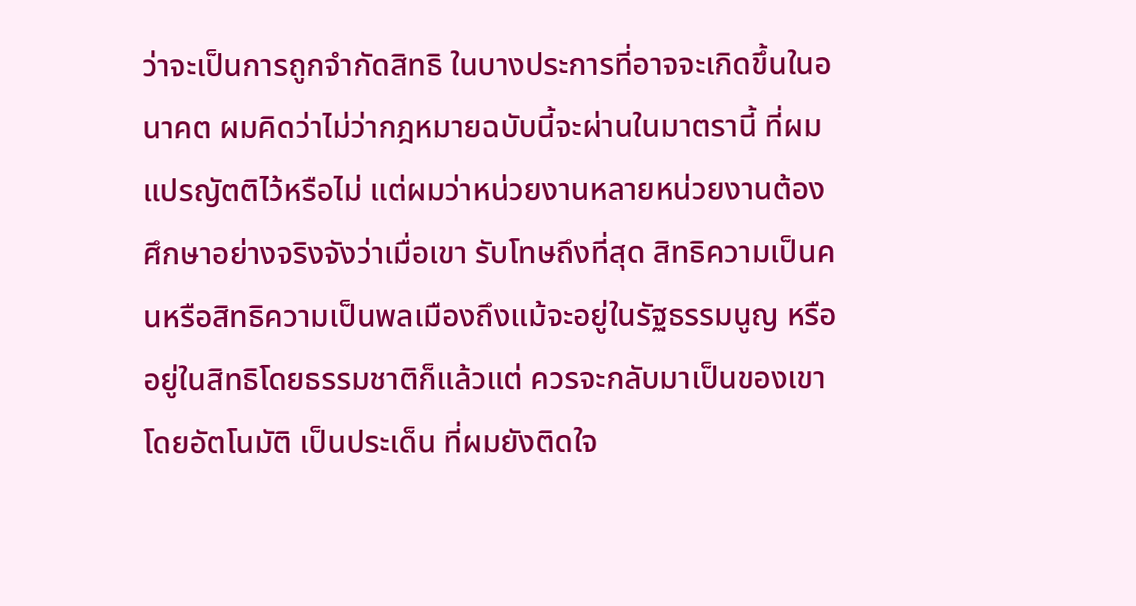ว่าจะเป็นการถูกจำกัดสิทธิ ในบางประการที่อาจจะเกิดขึ้นในอนาคต ผมคิดว่าไม่ว่ากฎหมายฉบับนี้จะผ่านในมาตรานี้ ที่ผมแปรญัตติไว้หรือไม่ แต่ผมว่าหน่วยงานหลายหน่วยงานต้องศึกษาอย่างจริงจังว่าเมื่อเขา รับโทษถึงที่สุด สิทธิความเป็นคนหรือสิทธิความเป็นพลเมืองถึงแม้จะอยู่ในรัฐธรรมนูญ หรืออยู่ในสิทธิโดยธรรมชาติก็แล้วแต่ ควรจะกลับมาเป็นของเขาโดยอัตโนมัติ เป็นประเด็น ที่ผมยังติดใจ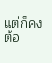แต่ก็คงต้อ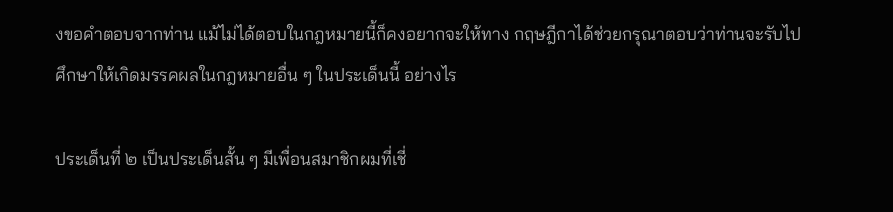งขอคำตอบจากท่าน แม้ไม่ได้ตอบในกฎหมายนี้ก็คงอยากจะให้ทาง กฤษฎีกาได้ช่วยกรุณาตอบว่าท่านจะรับไปศึกษาให้เกิดมรรคผลในกฎหมายอื่น ๆ ในประเด็นนี้ อย่างไร

ประเด็นที่ ๒ เป็นประเด็นสั้น ๆ มีเพื่อนสมาชิกผมที่เชี่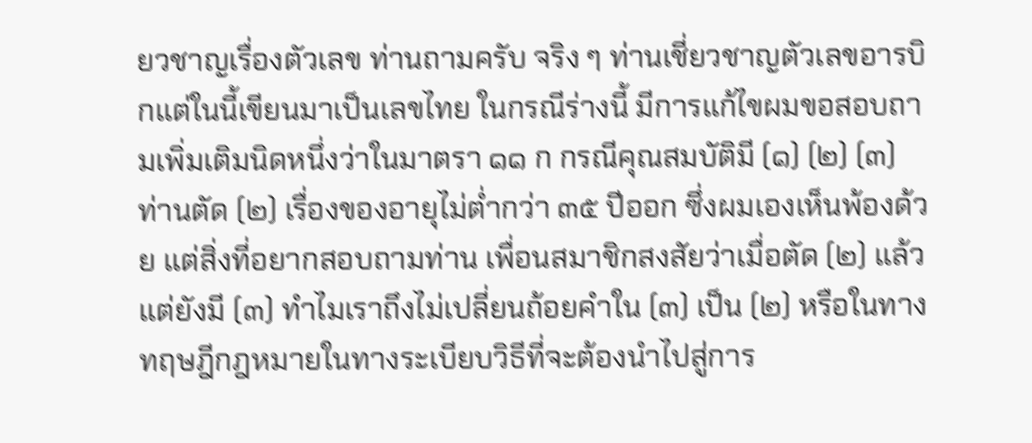ยวชาญเรื่องตัวเลข ท่านถามครับ จริง ๆ ท่านเชี่ยวชาญตัวเลขอารบิกแต่ในนี้เขียนมาเป็นเลขไทย ในกรณีร่างนี้ มีการแก้ไขผมขอสอบถามเพิ่มเติมนิดหนึ่งว่าในมาตรา ๑๑ ก กรณีคุณสมบัติมี (๑) (๒) (๓) ท่านตัด (๒) เรื่องของอายุไม่ต่ำกว่า ๓๕ ปีออก ซึ่งผมเองเห็นพ้องด้วย แต่สิ่งที่อยากสอบถามท่าน เพื่อนสมาชิกสงสัยว่าเมื่อตัด (๒) แล้ว แต่ยังมี (๓) ทำไมเราถึงไม่เปลี่ยนถ้อยคำใน (๓) เป็น (๒) หรือในทางทฤษฎีกฎหมายในทางระเบียบวิธีที่จะต้องนำไปสู่การ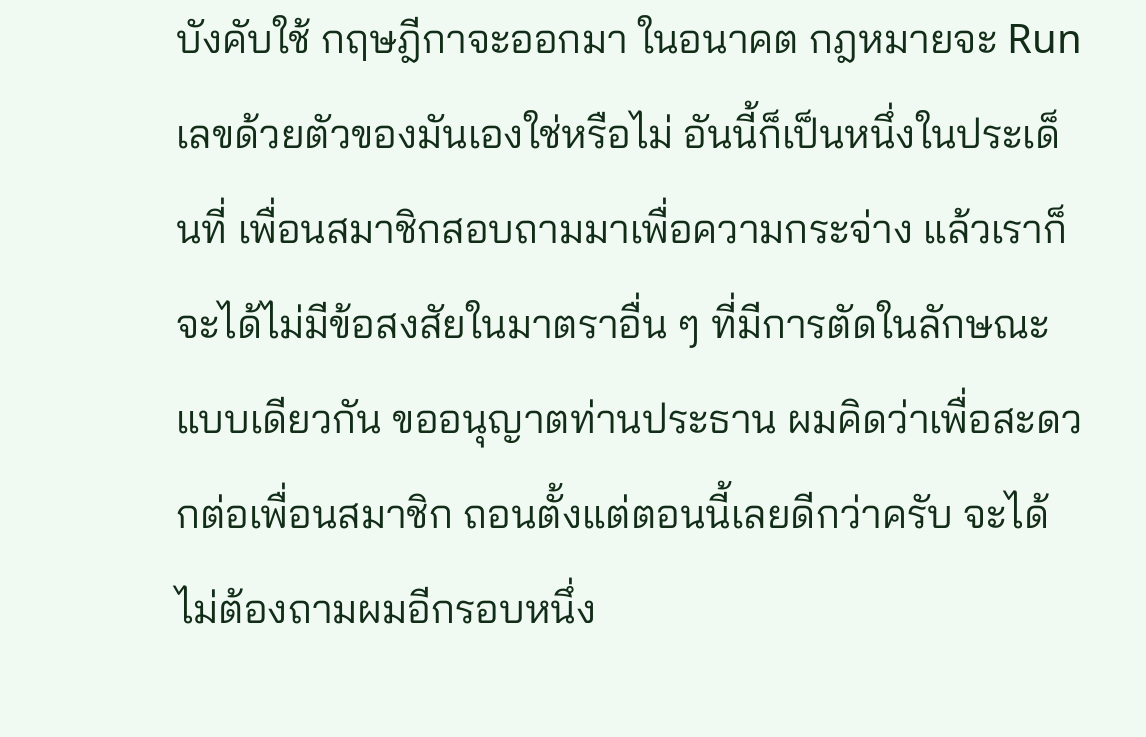บังคับใช้ กฤษฎีกาจะออกมา ในอนาคต กฎหมายจะ Run เลขด้วยตัวของมันเองใช่หรือไม่ อันนี้ก็เป็นหนึ่งในประเด็นที่ เพื่อนสมาชิกสอบถามมาเพื่อความกระจ่าง แล้วเราก็จะได้ไม่มีข้อสงสัยในมาตราอื่น ๆ ที่มีการตัดในลักษณะแบบเดียวกัน ขออนุญาตท่านประธาน ผมคิดว่าเพื่อสะดวกต่อเพื่อนสมาชิก ถอนตั้งแต่ตอนนี้เลยดีกว่าครับ จะได้ไม่ต้องถามผมอีกรอบหนึ่ง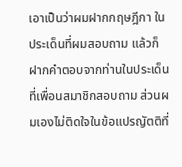เอาเป็นว่าผมฝากกฤษฎีกา ในประเด็นที่ผมสอบถาม แล้วก็ฝากคำตอบจากท่านในประเด็นที่เพื่อนสมาชิกสอบถาม ส่วนผมเองไม่ติดใจในข้อแปรญัตติที่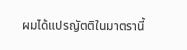ผมได้แปรญัตติในมาตรานี้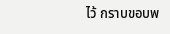ไว้ กราบขอบพ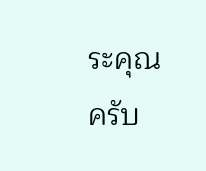ระคุณครับ